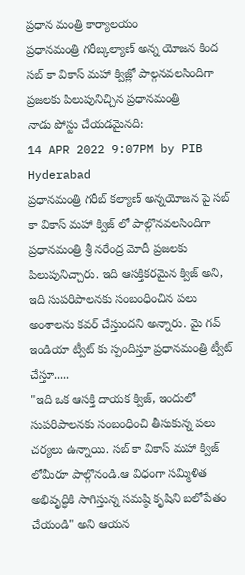ప్రధాన మంత్రి కార్యాలయం
ప్రధానమంత్రి గరీబ్కల్యాణ్ అన్న యోజన కింద సబ్ కా వికాస్ మహా క్విజ్లో పాల్గనవలసిందిగా ప్రజలకు పిలుపునిచ్చిన ప్రధానమంత్రి
నాడు పోస్టు చేయడమైనది:
14 APR 2022 9:07PM by PIB Hyderabad
ప్రధానమంత్రి గరీబ్ కల్యాణ్ అన్నయోజన పై సబ్ కా వికాస్ మహా క్విజ్ లో పాల్గొనవలసిందిగా ప్రధానమంత్రి శ్రీ నరేంద్ర మోదీ ప్రజలకు పిలుపునిచ్చారు. ఇది ఆసక్తికరమైన క్విజ్ అని, ఇది సుపరిపాలనకు సంబంధించిన పలు అంశాలను కవర్ చేస్తుందని అన్నారు. మై గవ్ ఇండియా ట్వీట్ కు స్పందిస్తూ ప్రధానమంత్రి ట్వీట్ చేస్తూ.....
"ఇది ఒక ఆసక్తి దాయక క్విజ్, ఇందులో సుపరిపాలనకు సంబంధించి తీసుకున్న పలు చర్యలు ఉన్నాయి. సబ్ కా వికాస్ మహా క్విజ్ లోమీరూ పాల్గొనండి.ఆ విధంగా సమ్మిళిత అభివృద్ధికి సాగిస్తున్న సమష్ఠి కృషిని బలోపేతం చేయండి" అని ఆయన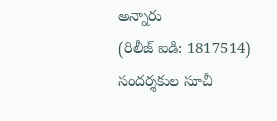అన్నారు
(రిలీజ్ ఐడి: 1817514)
సందర్శకుల సూచీ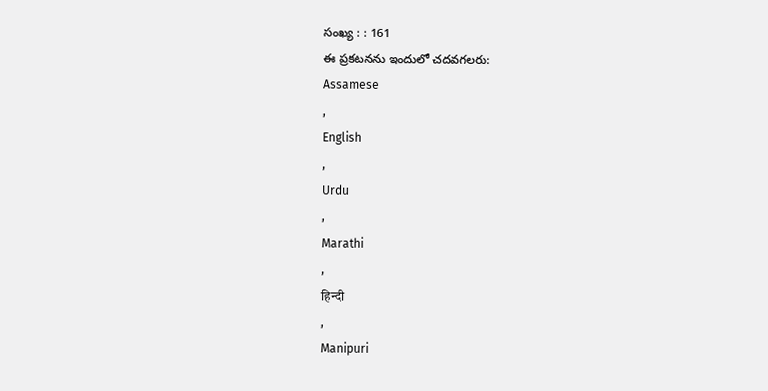సంఖ్య : : 161
ఈ ప్రకటనను ఇందులో చదవగలరు:
Assamese
,
English
,
Urdu
,
Marathi
,
हिन्दी
,
Manipuri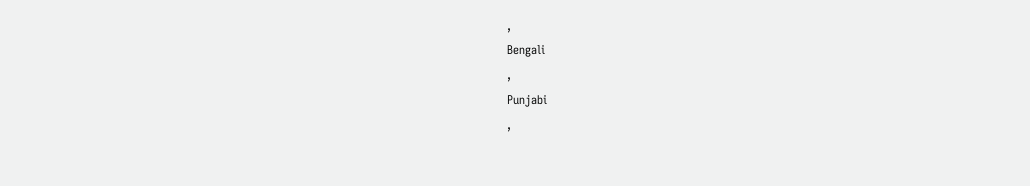,
Bengali
,
Punjabi
,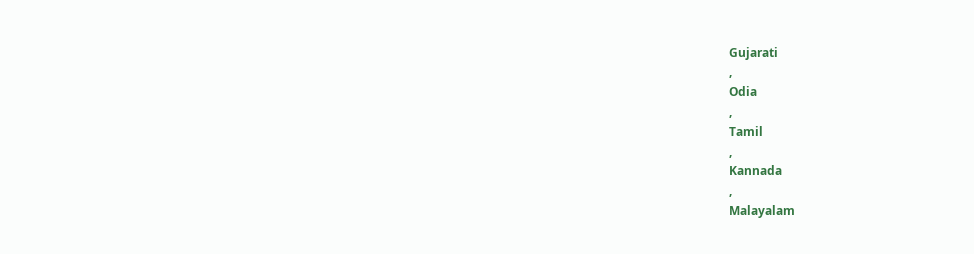Gujarati
,
Odia
,
Tamil
,
Kannada
,
Malayalam